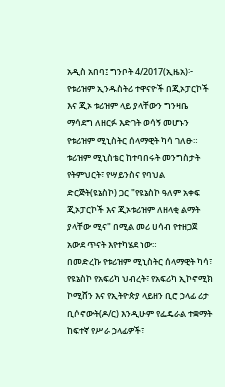አዲስ አበባ፤ ግንቦት 4/2017(ኢዜአ)፦ የቱሪዝም ኢንዱስትሪ ተዋናዮች በጂኦፓርኮች እና ጂኦ ቱሪዝም ላይ ያላቸውን ግንዛቤ ማሳደግ ለዘርፉ እድገት ወሳኝ መሆኑን የቱሪዝም ሚኒስትር ሰላማዊት ካሳ ገለፁ።
ቱሪዝም ሚኒስቴር ከተባበሩት መንግስታት የትምህርት፣ የሣይንስና የባህል ድርጅት(ዩኔስኮ) ጋር "የዩኔስኮ ዓለም አቀፍ ጂኦፓርኮች እና ጂኦቱሪዝም ለዘላቂ ልማት ያላቸው ሚና" በሚል መሪ ሀሳብ የተዘጋጀ አውደ ጥናት እየተካሄደ ነው።
በመድረኩ የቱሪዝም ሚኒስትር ሰላማዊት ካሳ፣ የዩኔስኮ የአፍሪካ ህብረት፣ የአፍሪካ ኢኮኖሚክ ኮሚሸን እና የኢትዮጵያ ላይዘን ቢሮ ኃላፊ ሪታ ቢሶኖውት(ዶ/ር) እንዲሁም የፌዴራል ተቋማት ከፍተኛ የሥራ ኃላፊዎች፣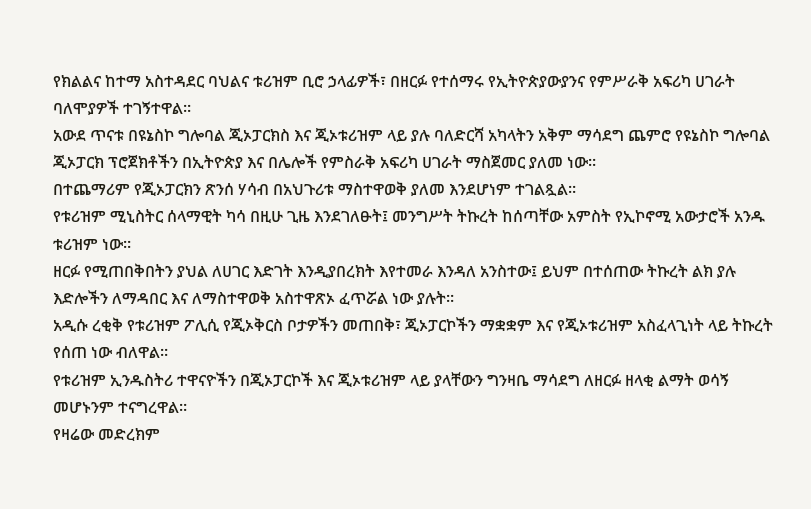የክልልና ከተማ አስተዳደር ባህልና ቱሪዝም ቢሮ ኃላፊዎች፣ በዘርፉ የተሰማሩ የኢትዮጵያውያንና የምሥራቅ አፍሪካ ሀገራት ባለሞያዎች ተገኝተዋል።
አውደ ጥናቱ በዩኔስኮ ግሎባል ጂኦፓርክስ እና ጂኦቱሪዝም ላይ ያሉ ባለድርሻ አካላትን አቅም ማሳደግ ጨምሮ የዩኔስኮ ግሎባል ጂኦፓርክ ፕሮጀክቶችን በኢትዮጵያ እና በሌሎች የምስራቅ አፍሪካ ሀገራት ማስጀመር ያለመ ነው።
በተጨማሪም የጂኦፓርክን ጽንሰ ሃሳብ በአህጉሪቱ ማስተዋወቅ ያለመ እንደሆነም ተገልጿል።
የቱሪዝም ሚኒስትር ሰላማዊት ካሳ በዚሁ ጊዜ እንደገለፁት፤ መንግሥት ትኩረት ከሰጣቸው አምስት የኢኮኖሚ አውታሮች አንዱ ቱሪዝም ነው።
ዘርፉ የሚጠበቅበትን ያህል ለሀገር እድገት እንዲያበረክት እየተመራ እንዳለ አንስተው፤ ይህም በተሰጠው ትኩረት ልክ ያሉ እድሎችን ለማዳበር እና ለማስተዋወቅ አስተዋጽኦ ፈጥሯል ነው ያሉት።
አዲሱ ረቂቅ የቱሪዝም ፖሊሲ የጂኦቅርስ ቦታዎችን መጠበቅ፣ ጂኦፓርኮችን ማቋቋም እና የጂኦቱሪዝም አስፈላጊነት ላይ ትኩረት የሰጠ ነው ብለዋል።
የቱሪዝም ኢንዱስትሪ ተዋናዮችን በጂኦፓርኮች እና ጂኦቱሪዝም ላይ ያላቸውን ግንዛቤ ማሳደግ ለዘርፉ ዘላቂ ልማት ወሳኝ መሆኑንም ተናግረዋል።
የዛሬው መድረክም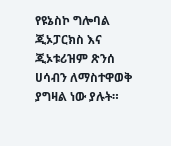የዩኔስኮ ግሎባል ጂኦፓርክስ እና ጂኦቱሪዝም ጽንሰ ሀሳብን ለማስተዋወቅ ያግዛል ነው ያሉት።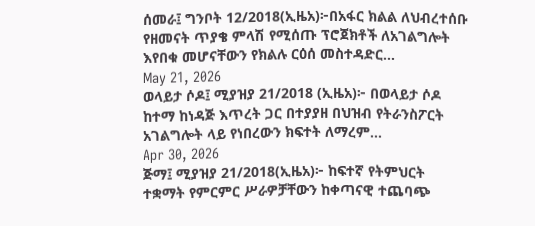ሰመራ፤ ግንቦት 12/2018(ኢዜአ)፦በአፋር ክልል ለህብረተሰቡ የዘመናት ጥያቄ ምላሽ የሚሰጡ ፕሮጀክቶች ለአገልግሎት እየበቁ መሆናቸውን የክልሉ ርዕሰ መስተዳድር...
May 21, 2026
ወላይታ ሶዶ፤ ሚያዝያ 21/2018 (ኢዜአ)፦ በወላይታ ሶዶ ከተማ ከነዳጅ እጥረት ጋር በተያያዘ በህዝብ የትራንስፖርት አገልግሎት ላይ የነበረውን ክፍተት ለማረም...
Apr 30, 2026
ጅማ፤ ሚያዝያ 21/2018(ኢዜአ)፦ ከፍተኛ የትምህርት ተቋማት የምርምር ሥራዎቻቸውን ከቀጣናዊ ተጨባጭ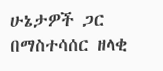ሁኔታዎች ጋር በማስተሳሰር ዘላቂ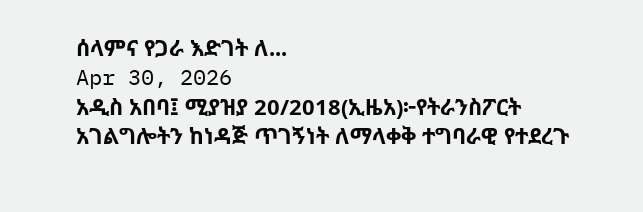ሰላምና የጋራ እድገት ለ...
Apr 30, 2026
አዲስ አበባ፤ ሚያዝያ 20/2018(ኢዜአ)፦የትራንስፖርት አገልግሎትን ከነዳጅ ጥገኝነት ለማላቀቅ ተግባራዊ የተደረጉ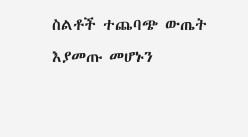ስልቶች ተጨባጭ ውጤት እያመጡ መሆኑን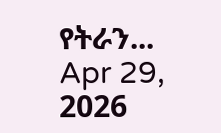የትራን...
Apr 29, 2026